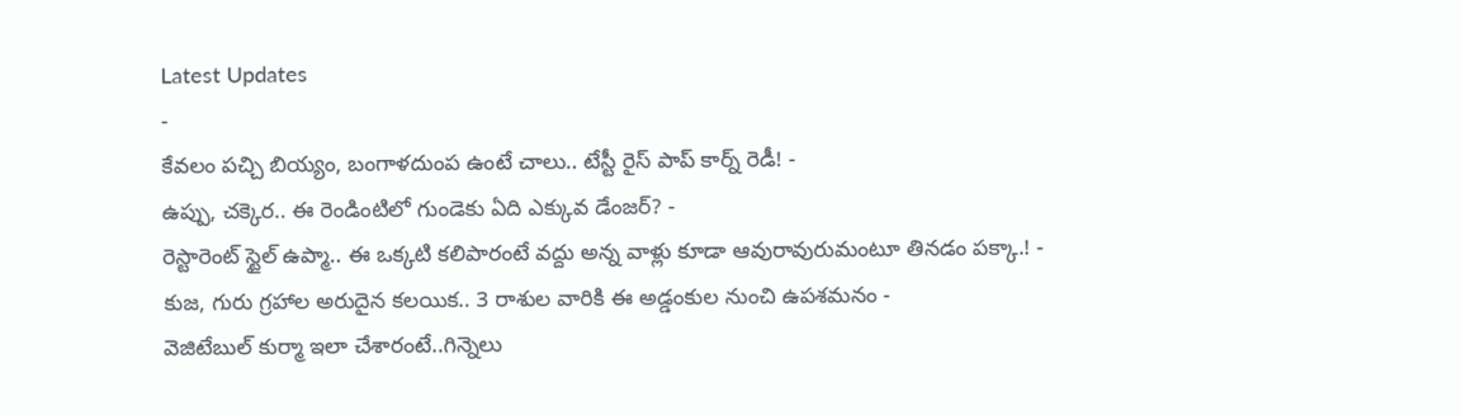Latest Updates
-
కేవలం పచ్చి బియ్యం, బంగాళదుంప ఉంటే చాలు.. టేస్టీ రైస్ పాప్ కార్న్ రెడీ! -
ఉప్పు, చక్కెర.. ఈ రెండింటిలో గుండెకు ఏది ఎక్కువ డేంజర్? -
రెస్టారెంట్ స్టైల్ ఉప్మా.. ఈ ఒక్కటి కలిపారంటే వద్దు అన్న వాళ్లు కూడా ఆవురావురుమంటూ తినడం పక్కా.! -
కుజ, గురు గ్రహాల అరుదైన కలయిక.. 3 రాశుల వారికి ఈ అడ్డంకుల నుంచి ఉపశమనం -
వెజిటేబుల్ కుర్మా ఇలా చేశారంటే..గిన్నెలు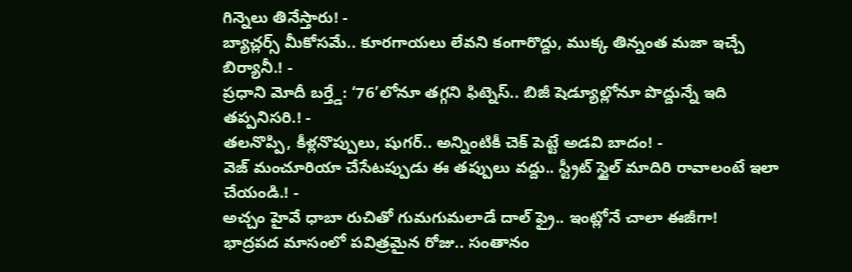గిన్నెలు తినేస్తారు! -
బ్యాచ్లర్స్ మీకోసమే.. కూరగాయలు లేవని కంగారొద్దు, ముక్క తిన్నంత మజా ఇచ్చే బిర్యానీ.! -
ప్రధాని మోదీ బర్త్డే: ‘76’లోనూ తగ్గని ఫిట్నెస్.. బిజీ షెడ్యూల్లోనూ పొద్దున్నే ఇది తప్పనిసరి.! -
తలనొప్పి, కీళ్లనొప్పులు, షుగర్.. అన్నింటికీ చెక్ పెట్టే అడవి బాదం! -
వెజ్ మంచూరియా చేసేటప్పుడు ఈ తప్పులు వద్దు.. స్ట్రీట్ స్టైల్ మాదిరి రావాలంటే ఇలా చేయండి.! -
అచ్చం హైవే ధాబా రుచితో గుమగుమలాడే దాల్ ఫ్రై.. ఇంట్లోనే చాలా ఈజీగా!
భాద్రపద మాసంలో పవిత్రమైన రోజు.. సంతానం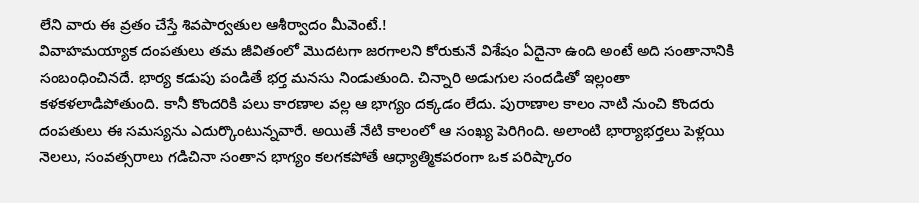లేని వారు ఈ వ్రతం చేస్తే శివపార్వతుల ఆశీర్వాదం మీవెంటే.!
వివాహమయ్యాక దంపతులు తమ జీవితంలో మొదటగా జరగాలని కోరుకునే విశేషం ఏదైనా ఉంది అంటే అది సంతానానికి సంబంధించినదే. భార్య కడుపు పండితే భర్త మనసు నిండుతుంది. చిన్నారి అడుగుల సందడితో ఇల్లంతా కళకళలాడిపోతుంది. కానీ కొందరికి పలు కారణాల వల్ల ఆ భాగ్యం దక్కడం లేదు. పురాణాల కాలం నాటి నుంచి కొందరు దంపతులు ఈ సమస్యను ఎదుర్కొంటున్నవారే. అయితే నేటి కాలంలో ఆ సంఖ్య పెరిగింది. అలాంటి భార్యాభర్తలు పెళ్లయి నెలలు, సంవత్సరాలు గడిచినా సంతాన భాగ్యం కలగకపోతే ఆధ్యాత్మికపరంగా ఒక పరిష్కారం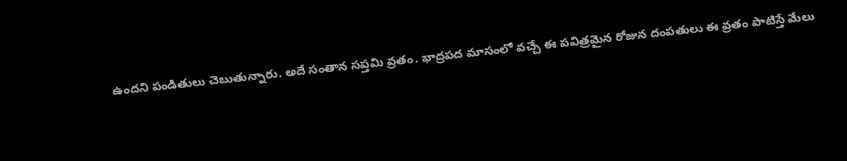ఉందని పండితులు చెబుతున్నారు. అదే సంతాన సప్తమి వ్రతం. భాద్రపద మాసంలో వచ్చే ఈ పవిత్రమైన రోజున దంపతులు ఈ వ్రతం పాటిస్తే మేలు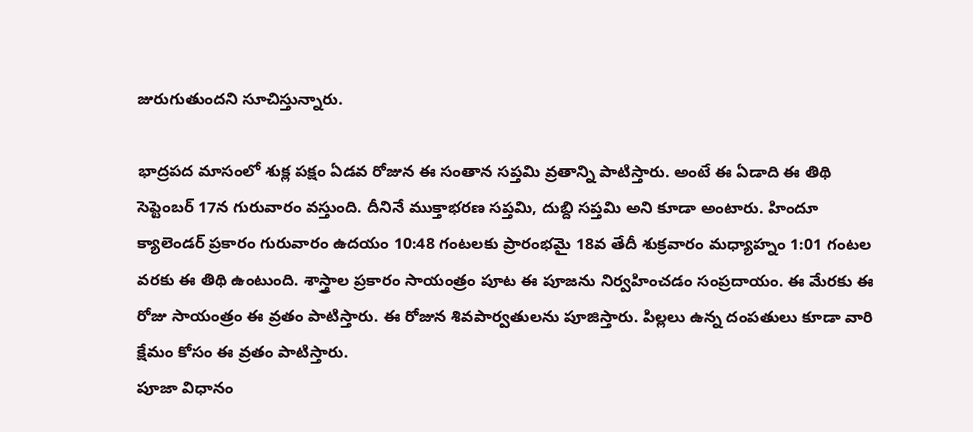జురుగుతుందని సూచిస్తున్నారు.

భాద్రపద మాసంలో శుక్ల పక్షం ఏడవ రోజున ఈ సంతాన సప్తమి వ్రతాన్ని పాటిస్తారు. అంటే ఈ ఏడాది ఈ తిథి సెప్టెంబర్ 17న గురువారం వస్తుంది. దీనినే ముక్తాభరణ సప్తమి, దుబ్ది సప్తమి అని కూడా అంటారు. హిందూ క్యాలెండర్ ప్రకారం గురువారం ఉదయం 10:48 గంటలకు ప్రారంభమై 18వ తేదీ శుక్రవారం మధ్యాహ్నం 1:01 గంటల వరకు ఈ తిథి ఉంటుంది. శాస్త్రాల ప్రకారం సాయంత్రం పూట ఈ పూజను నిర్వహించడం సంప్రదాయం. ఈ మేరకు ఈ రోజు సాయంత్రం ఈ వ్రతం పాటిస్తారు. ఈ రోజున శివపార్వతులను పూజిస్తారు. పిల్లలు ఉన్న దంపతులు కూడా వారి క్షేమం కోసం ఈ వ్రతం పాటిస్తారు.
పూజా విధానం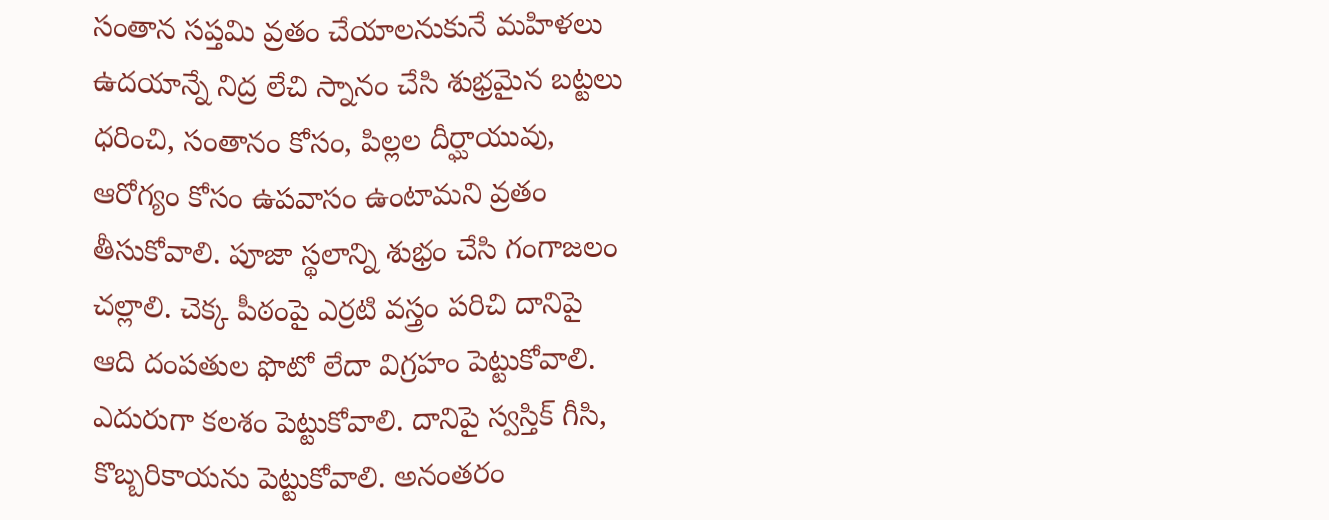సంతాన సప్తమి వ్రతం చేయాలనుకునే మహిళలు ఉదయాన్నే నిద్ర లేచి స్నానం చేసి శుభ్రమైన బట్టలు ధరించి, సంతానం కోసం, పిల్లల దీర్ఘాయువు, ఆరోగ్యం కోసం ఉపవాసం ఉంటామని వ్రతం తీసుకోవాలి. పూజా స్థలాన్ని శుభ్రం చేసి గంగాజలం చల్లాలి. చెక్క పీఠంపై ఎర్రటి వస్త్రం పరిచి దానిపై ఆది దంపతుల ఫొటో లేదా విగ్రహం పెట్టుకోవాలి. ఎదురుగా కలశం పెట్టుకోవాలి. దానిపై స్వస్తిక్ గీసి, కొబ్బరికాయను పెట్టుకోవాలి. అనంతరం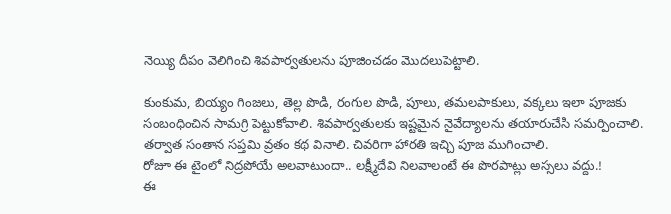నెయ్యి దీపం వెలిగించి శివపార్వతులను పూజించడం మొదలుపెట్టాలి.

కుంకుమ, బియ్యం గింజలు, తెల్ల పొడి, రంగుల పొడి, పూలు, తమలపాకులు, వక్కలు ఇలా పూజకు సంబంధించిన సామగ్రి పెట్టుకోవాలి. శివపార్వతులకు ఇష్టమైన నైవేద్యాలను తయారుచేసి సమర్పించాలి. తర్వాత సంతాన సప్తమి వ్రతం కథ వినాలి. చివరిగా హారతి ఇచ్చి పూజ ముగించాలి.
రోజూ ఈ టైంలో నిద్రపోయే అలవాటుందా.. లక్ష్మీదేవి నిలవాలంటే ఈ పొరపాట్లు అస్సలు వద్దు.!
ఈ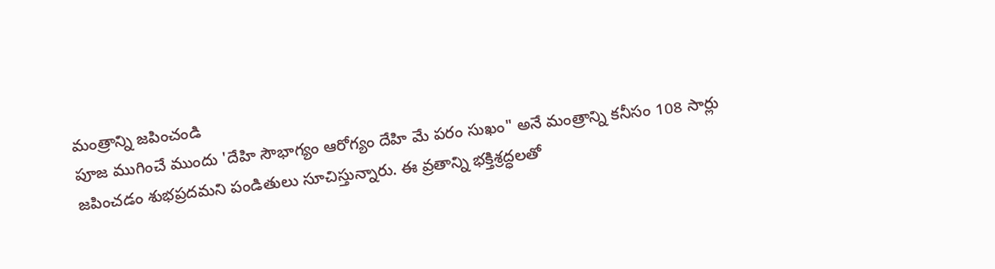మంత్రాన్ని జపించండి
పూజ ముగించే ముందు 'దేహి సౌభాగ్యం ఆరోగ్యం దేహి మే పరం సుఖం" అనే మంత్రాన్ని కనీసం 108 సార్లు జపించడం శుభప్రదమని పండితులు సూచిస్తున్నారు. ఈ వ్రతాన్ని భక్తిశ్రద్ధలతో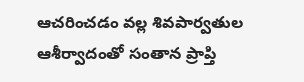ఆచరించడం వల్ల శివపార్వతుల ఆశీర్వాదంతో సంతాన ప్రాప్తి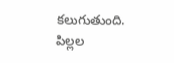కలుగుతుంది. పిల్లల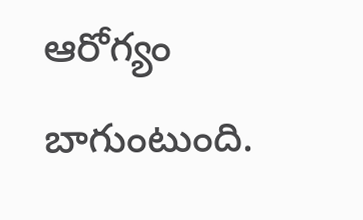ఆరోగ్యం బాగుంటుంది.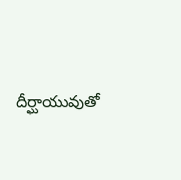దీర్ఘాయువుతో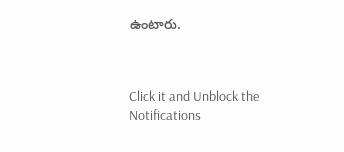ఉంటారు.



Click it and Unblock the Notifications